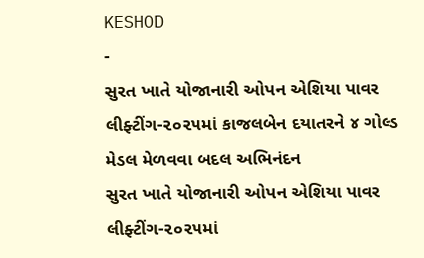KESHOD
-
સુરત ખાતે યોજાનારી ઓપન એશિયા પાવર લીફ્ટીંગ-૨૦૨૫માં કાજલબેન દયાતરને ૪ ગોલ્ડ મેડલ મેળવવા બદલ અભિનંદન
સુરત ખાતે યોજાનારી ઓપન એશિયા પાવર લીફ્ટીંગ-૨૦૨૫માં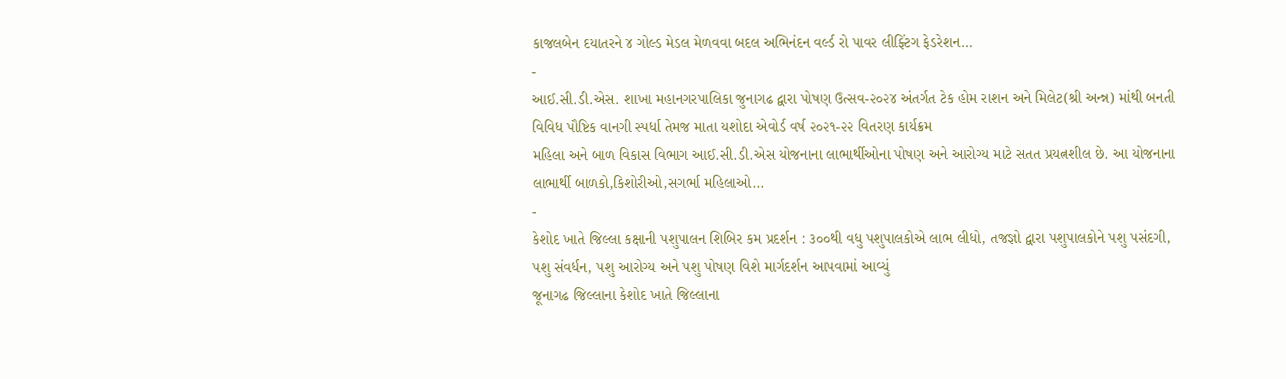કાજલબેન દયાતરને ૪ ગોલ્ડ મેડલ મેળવવા બદલ અભિનંદન વર્લ્ડ રો પાવર લીફ્ટિંગ ફેડરેશન…
-
આઈ.સી.ડી.એસ. શાખા મહાનગરપાલિકા જુનાગઢ દ્વારા પોષણ ઉત્સવ-૨૦૨૪ અંતર્ગત ટેક હોમ રાશન અને મિલેટ(શ્રી અન્ન્ન) માંથી બનતી વિવિધ પૌષ્ટિક વાનગી સ્પર્ધા તેમજ માતા યશોદા એવોર્ડ વર્ષ ૨૦૨૧-૨૨ વિતરણ કાર્યક્રમ
મહિલા અને બાળ વિકાસ વિભાગ આઈ.સી.ડી.એસ યોજનાના લાભાર્થીઓના પોષણ અને આરોગ્ય માટે સતત પ્રયત્નશીલ છે. આ યોજનાના લાભાર્થી બાળકો,કિશોરીઓ,સગર્ભા મહિલાઓ…
-
કેશોદ ખાતે જિલ્લા કક્ષાની પશુપાલન શિબિર કમ પ્રદર્શન : ૩૦૦થી વધુ પશુપાલકોએ લાભ લીધો, તજજ્ઞો દ્વારા પશુપાલકોને પશુ પસંદગી, પશુ સંવર્ધન, પશુ આરોગ્ય અને પશુ પોષણ વિશે માર્ગદર્શન આપવામાં આવ્યું
જૂનાગઢ જિલ્લાના કેશોદ ખાતે જિલ્લાના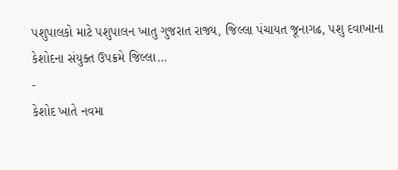પશુપાલકો માટે પશુપાલન ખાતુ ગુજરાત રાજ્ય, જિલ્લા પંચાયત જૂનાગઢ, પશુ દવાખાના કેશોદના સંયુક્ત ઉપક્રમે જિલ્લા…
-
કેશોદ ખાતે નવમા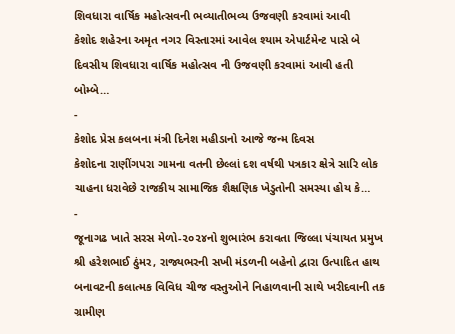શિવધારા વાર્ષિક મહોત્સવની ભવ્યાતીભવ્ય ઉજવણી કરવામાં આવી
કેશોદ શહેરના અમૃત નગર વિસ્તારમાં આવેલ શ્યામ એપાર્ટમેન્ટ પાસે બે દિવસીય શિવધારા વાર્ષિક મહોત્સવ ની ઉજવણી કરવામાં આવી હતી બોમ્બે…
-
કેશોદ પ્રેસ કલબના મંત્રી દિનેશ મહીડાનો આજે જન્મ દિવસ
કેશોદના રાણીંગપરા ગામના વતની છેલ્લાં દશ વર્ષથી પત્રકાર ક્ષેત્રે સારિ લોક ચાહના ધરાવેછે રાજકીય સામાજિક શૈક્ષણિક ખેડુતોની સમસ્યા હોય કે…
-
જૂનાગઢ ખાતે સરસ મેળો-૨૦૨૪નો શુભારંભ કરાવતા જિલ્લા પંચાયત પ્રમુખ શ્રી હરેશભાઈ ઠુંમર, રાજ્યભરની સખી મંડળની બહેનો દ્વારા ઉત્પાદિત હાથ બનાવટની કલાત્મક વિવિધ ચીજ વસ્તુઓને નિહાળવાની સાથે ખરીદવાની તક
ગ્રામીણ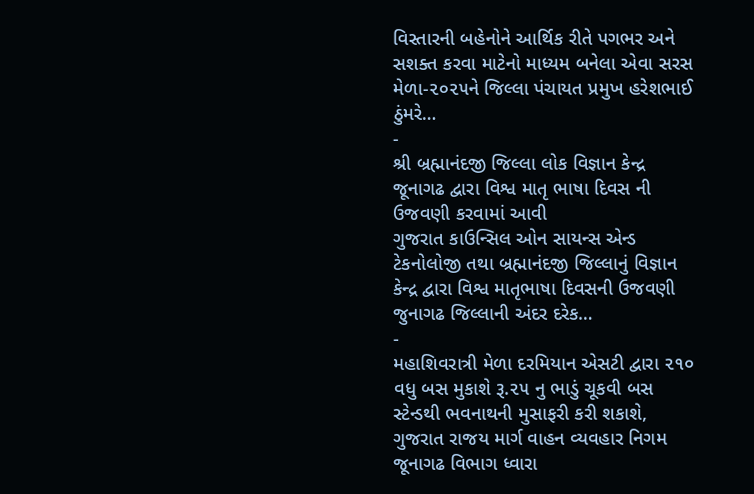વિસ્તારની બહેનોને આર્થિક રીતે પગભર અને સશક્ત કરવા માટેનો માધ્યમ બનેલા એવા સરસ મેળા-૨૦૨૫ને જિલ્લા પંચાયત પ્રમુખ હરેશભાઈ ઠુંમરે…
-
શ્રી બ્રહ્માનંદજી જિલ્લા લોક વિજ્ઞાન કેન્દ્ર જૂનાગઢ દ્વારા વિશ્વ માતૃ ભાષા દિવસ ની ઉજવણી કરવામાં આવી
ગુજરાત કાઉન્સિલ ઓન સાયન્સ એન્ડ ટેકનોલોજી તથા બ્રહ્માનંદજી જિલ્લાનું વિજ્ઞાન કેન્દ્ર દ્વારા વિશ્વ માતૃભાષા દિવસની ઉજવણી જુનાગઢ જિલ્લાની અંદર દરેક…
-
મહાશિવરાત્રી મેળા દરમિયાન એસટી દ્વારા ૨૧૦ વધુ બસ મુકાશે રૂ.૨૫ નુ ભાડું ચૂકવી બસ સ્ટેન્ડથી ભવનાથની મુસાફરી કરી શકાશે,
ગુજરાત રાજય માર્ગ વાહન વ્યવહાર નિગમ જૂનાગઢ વિભાગ ધ્વારા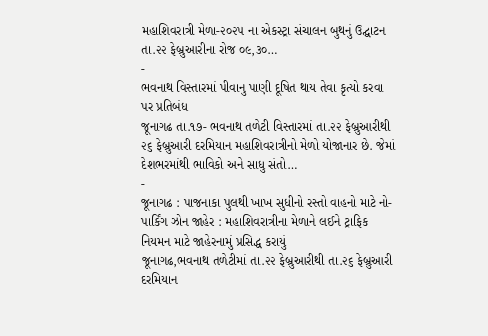મહાશિવરાત્રી મેળા-૨૦૨૫ ના એકસ્ટ્રા સંચાલન બુથનું ઉદ્ઘાટન તા.૨૨ ફેબ્રુઆરીના રોજ ૦૯,૩૦…
-
ભવનાથ વિસ્તારમાં પીવાનુ પાણી દૂષિત થાય તેવા કૃત્યો કરવા પર પ્રતિબંધ
જૂનાગઢ તા.૧૭- ભવનાથ તળેટી વિસ્તારમાં તા.૨૨ ફેબ્રુઆરીથી ૨૬ ફેબ્રુઆરી દરમિયાન મહાશિવરાત્રીનો મેળો યોજાનાર છે. જેમાં દેશભરમાંથી ભાવિકો અને સાધુ સંતો…
-
જૂનાગઢ : પાજનાકા પુલથી ખાખ સુધીનો રસ્તો વાહનો માટે નો-પાર્કિંગ ઝોન જાહેર : મહાશિવરાત્રીના મેળાને લઈને ટ્રાફિક નિયમન માટે જાહેરનામું પ્રસિદ્ધ કરાયું
જૂનાગઢ,ભવનાથ તળેટીમાં તા.૨૨ ફેબ્રુઆરીથી તા.૨૬ ફેબ્રુઆરી દરમિયાન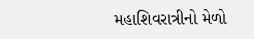મહાશિવરાત્રીનો મેળો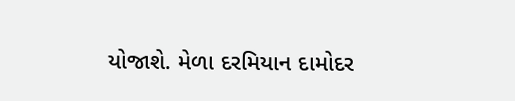યોજાશે. મેળા દરમિયાન દામોદર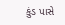કુંડ પાસે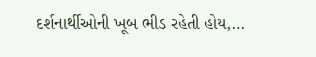દર્શનાર્થીઓની ખૂબ ભીડ રહેતી હોય,…